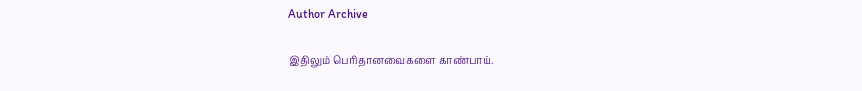Author Archive

இதிலும் பெரிதானவைகளை காண்பாய்.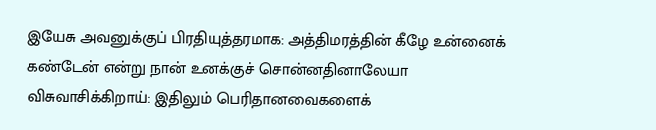இயேசு அவனுக்குப் பிரதியுத்தரமாக: அத்திமரத்தின் கீழே உன்னைக் கண்டேன் என்று நான் உனக்குச் சொன்னதினாலேயா விசுவாசிக்கிறாய்: இதிலும் பெரிதானவைகளைக்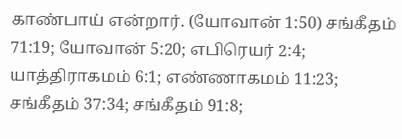காண்பாய் என்றார். (யோவான் 1:50) சங்கீதம் 71:19; யோவான் 5:20; எபிரெயர் 2:4; யாத்திராகமம் 6:1; எண்ணாகமம் 11:23; சங்கீதம் 37:34; சங்கீதம் 91:8;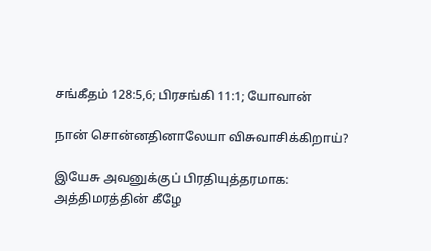சங்கீதம் 128:5,6; பிரசங்கி 11:1; யோவான்

நான் சொன்னதினாலேயா விசுவாசிக்கிறாய்?

இயேசு அவனுக்குப் பிரதியுத்தரமாக: அத்திமரத்தின் கீழே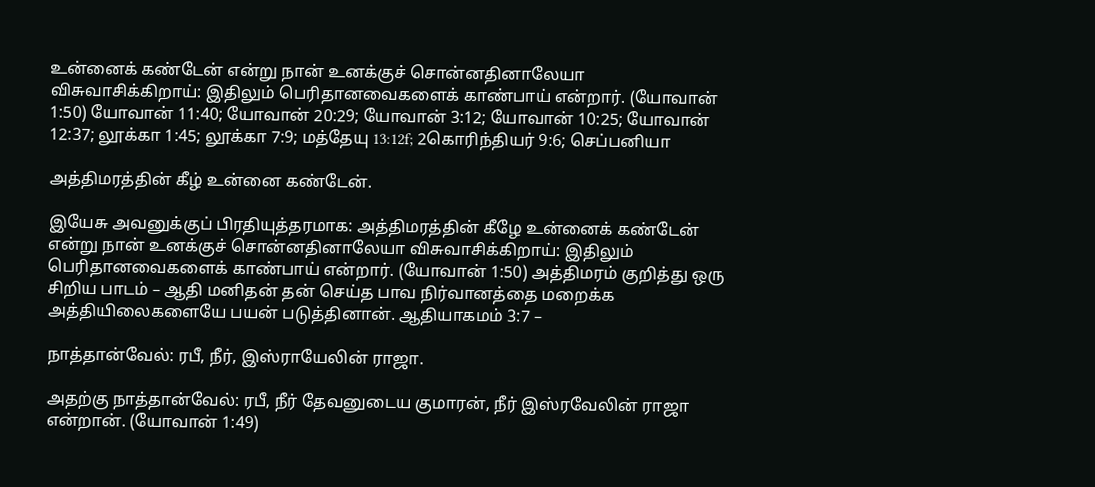உன்னைக் கண்டேன் என்று நான் உனக்குச் சொன்னதினாலேயா விசுவாசிக்கிறாய்: இதிலும் பெரிதானவைகளைக் காண்பாய் என்றார். (யோவான் 1:50) யோவான் 11:40; யோவான் 20:29; யோவான் 3:12; யோவான் 10:25; யோவான் 12:37; லூக்கா 1:45; லூக்கா 7:9; மத்தேயு 13:12f; 2கொரிந்தியர் 9:6; செப்பனியா

அத்திமரத்தின் கீழ் உன்னை கண்டேன்.

இயேசு அவனுக்குப் பிரதியுத்தரமாக: அத்திமரத்தின் கீழே உன்னைக் கண்டேன் என்று நான் உனக்குச் சொன்னதினாலேயா விசுவாசிக்கிறாய்: இதிலும் பெரிதானவைகளைக் காண்பாய் என்றார். (யோவான் 1:50) அத்திமரம் குறித்து ஒரு சிறிய பாடம் – ஆதி மனிதன் தன் செய்த பாவ நிர்வானத்தை மறைக்க அத்தியிலைகளையே பயன் படுத்தினான். ஆதியாகமம் 3:7 –

நாத்தான்வேல்: ரபீ, நீர், இஸ்ராயேலின் ராஜா.

அதற்கு நாத்தான்வேல்: ரபீ, நீர் தேவனுடைய குமாரன், நீர் இஸ்ரவேலின் ராஜா என்றான். (யோவான் 1:49)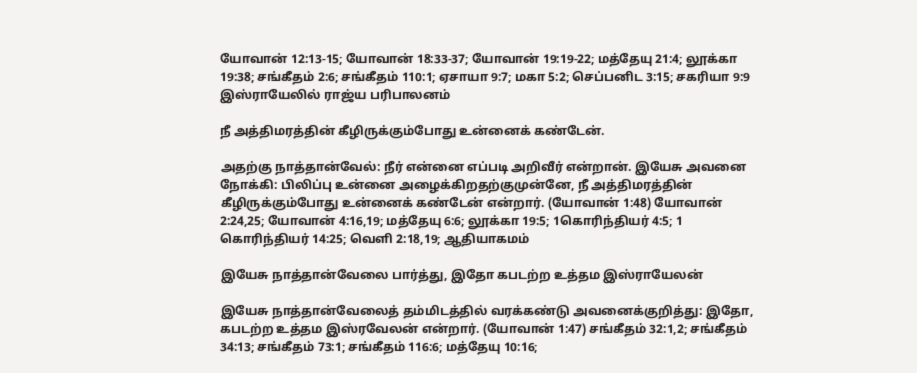யோவான் 12:13-15; யோவான் 18:33-37; யோவான் 19:19-22; மத்தேயு 21:4; லூக்கா 19:38; சங்கீதம் 2:6; சங்கீதம் 110:1; ஏசாயா 9:7; மகா 5:2; செப்பனிட 3:15; சகரியா 9:9 இஸ்ராயேலில் ராஜ்ய பரிபாலனம்

நீ அத்திமரத்தின் கீழிருக்கும்போது உன்னைக் கண்டேன்.

அதற்கு நாத்தான்வேல்: நீர் என்னை எப்படி அறிவீர் என்றான். இயேசு அவனை நோக்கி: பிலிப்பு உன்னை அழைக்கிறதற்குமுன்னே, நீ அத்திமரத்தின் கீழிருக்கும்போது உன்னைக் கண்டேன் என்றார். (யோவான் 1:48) யோவான் 2:24,25; யோவான் 4:16,19; மத்தேயு 6:6; லூக்கா 19:5; 1கொரிந்தியர் 4:5; 1 கொரிந்தியர் 14:25; வெளி 2:18,19; ஆதியாகமம்

இயேசு நாத்தான்வேலை பார்த்து, இதோ கபடற்ற உத்தம இஸ்ராயேலன்

இயேசு நாத்தான்வேலைத் தம்மிடத்தில் வரக்கண்டு அவனைக்குறித்து: இதோ, கபடற்ற உத்தம இஸ்ரவேலன் என்றார். (யோவான் 1:47) சங்கீதம் 32:1,2; சங்கீதம் 34:13; சங்கீதம் 73:1; சங்கீதம் 116:6; மத்தேயு 10:16;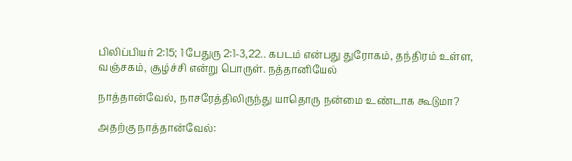பிலிப்பியர் 2:15; 1 பேதுரு 2:1-3,22.. கபடம் என்பது துரோகம், தந்திரம் உள்ள, வஞ்சகம், சூழ்ச்சி என்று பொருள். நத்தானியேல்

நாத்தான்வேல், நாசரேத்திலிருந்து யாதொரு நன்மை உண்டாக கூடுமா?

அதற்கு நாத்தான்வேல்: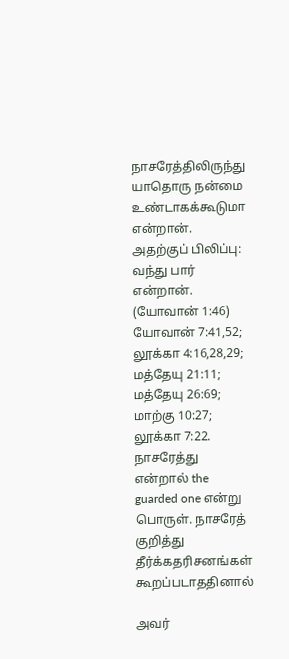நாசரேத்திலிருந்து யாதொரு நன்மை உண்டாகக்கூடுமா என்றான். அதற்குப் பிலிப்பு: வந்து பார் என்றான். (யோவான் 1:46) யோவான் 7:41,52; லூக்கா 4:16,28,29; மத்தேயு 21:11; மத்தேயு 26:69; மாற்கு 10:27; லூக்கா 7:22. நாசரேத்து என்றால் the guarded one என்று பொருள். நாசரேத் குறித்து தீர்க்கதரிசனங்கள் கூறப்படாததினால்

அவர்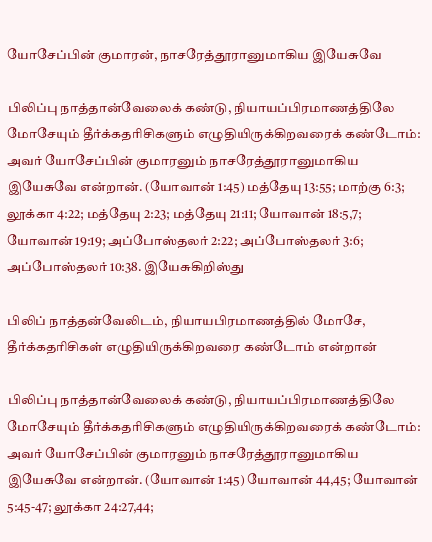யோசேப்பின் குமாரன், நாசரேத்தூரானுமாகிய இயேசுவே

பிலிப்பு நாத்தான்வேலைக் கண்டு, நியாயப்பிரமாணத்திலே மோசேயும் தீர்க்கதரிசிகளும் எழுதியிருக்கிறவரைக் கண்டோம்: அவர் யோசேப்பின் குமாரனும் நாசரேத்தூரானுமாகிய இயேசுவே என்றான். (யோவான் 1:45) மத்தேயு 13:55; மாற்கு 6:3; லூக்கா 4:22; மத்தேயு 2:23; மத்தேயு 21:11; யோவான் 18:5,7; யோவான் 19:19; அப்போஸ்தலர் 2:22; அப்போஸ்தலர் 3:6; அப்போஸ்தலர் 10:38. இயேசுகிறிஸ்து

பிலிப் நாத்தன்வேலிடம், நியாயபிரமாணத்தில் மோசே, தீர்க்கதரிசிகள் எழுதியிருக்கிறவரை கண்டோம் என்றான்

பிலிப்பு நாத்தான்வேலைக் கண்டு, நியாயப்பிரமாணத்திலே மோசேயும் தீர்க்கதரிசிகளும் எழுதியிருக்கிறவரைக் கண்டோம்: அவர் யோசேப்பின் குமாரனும் நாசரேத்தூரானுமாகிய இயேசுவே என்றான். (யோவான் 1:45) யோவான் 44,45; யோவான் 5:45-47; லூக்கா 24:27,44;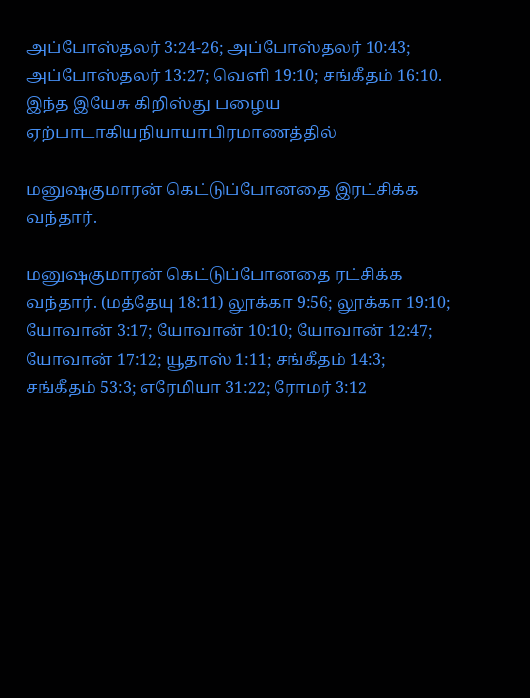அப்போஸ்தலர் 3:24-26; அப்போஸ்தலர் 10:43; அப்போஸ்தலர் 13:27; வெளி 19:10; சங்கீதம் 16:10. இந்த இயேசு கிறிஸ்து பழைய ஏற்பாடாகியநியாயாபிரமாணத்தில்

மனுஷகுமாரன் கெட்டுப்போனதை இரட்சிக்க வந்தார்.

மனுஷகுமாரன் கெட்டுப்போனதை ரட்சிக்க வந்தார். (மத்தேயு 18:11) லூக்கா 9:56; லூக்கா 19:10; யோவான் 3:17; யோவான் 10:10; யோவான் 12:47; யோவான் 17:12; யூதாஸ் 1:11; சங்கீதம் 14:3; சங்கீதம் 53:3; எரேமியா 31:22; ரோமர் 3:12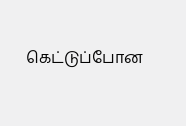கெட்டுப்போன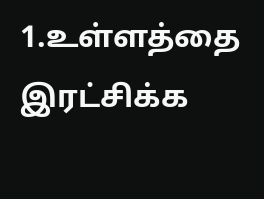1.உள்ளத்தை இரட்சிக்க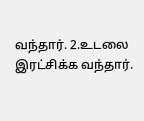வந்தார். 2.உடலை இரட்சிக்க வந்தார்.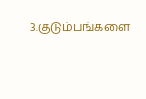3.குடும்பங்களை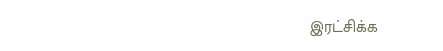இரட்சிக்க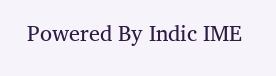Powered By Indic IME